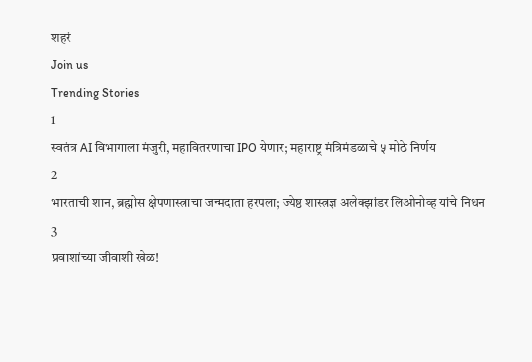शहरं
Join us
Trending Stories
1
स्वतंत्र AI विभागाला मंजुरी, महावितरणाचा IPO येणार; महाराष्ट्र मंत्रिमंडळाचे ५ मोठे निर्णय
2
भारताची शान, ब्रह्मोस क्षेपणास्त्राचा जन्मदाता हरपला; ज्येष्ठ शास्त्रज्ञ अलेक्झांडर लिओनोव्ह यांचे निधन
3
प्रवाशांच्या जीवाशी खेळ!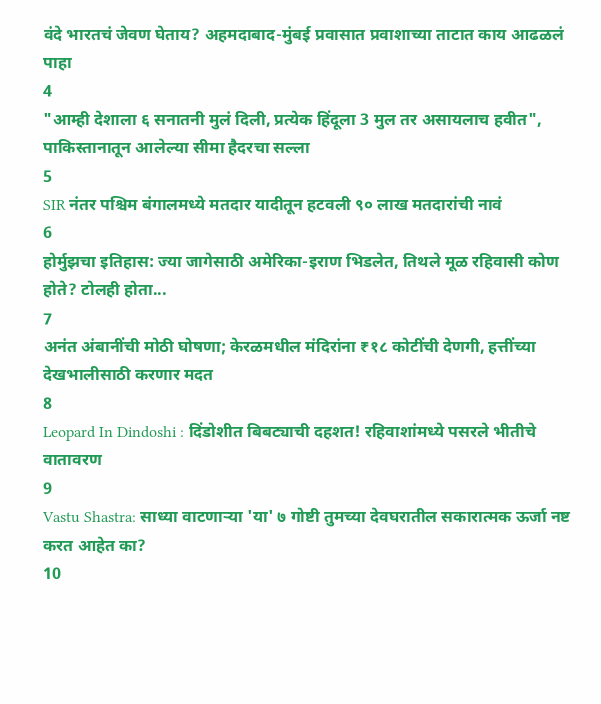वंदे भारतचं जेवण घेताय? अहमदाबाद-मुंबई प्रवासात प्रवाशाच्या ताटात काय आढळलं पाहा
4
"आम्ही देशाला ६ सनातनी मुलं दिली, प्रत्येक हिंदूला 3 मुल तर असायलाच हवीत", पाकिस्तानातून आलेल्या सीमा हैदरचा सल्ला
5
SIR नंतर पश्चिम बंगालमध्ये मतदार यादीतून हटवली ९० लाख मतदारांची नावं
6
होर्मुझचा इतिहास: ज्या जागेसाठी अमेरिका-इराण भिडलेत, तिथले मूळ रहिवासी कोण होते? टोलही होता...
7
अनंत अंबानींची मोठी घोषणा; केरळमधील मंदिरांना ₹१८ कोटींची देणगी, हत्तींच्या देखभालीसाठी करणार मदत
8
Leopard In Dindoshi : दिंडोशीत बिबट्याची दहशत! रहिवाशांमध्ये पसरले भीतीचे वातावरण
9
Vastu Shastra: साध्या वाटणाऱ्या 'या' ७ गोष्टी तुमच्या देवघरातील सकारात्मक ऊर्जा नष्ट करत आहेत का?
10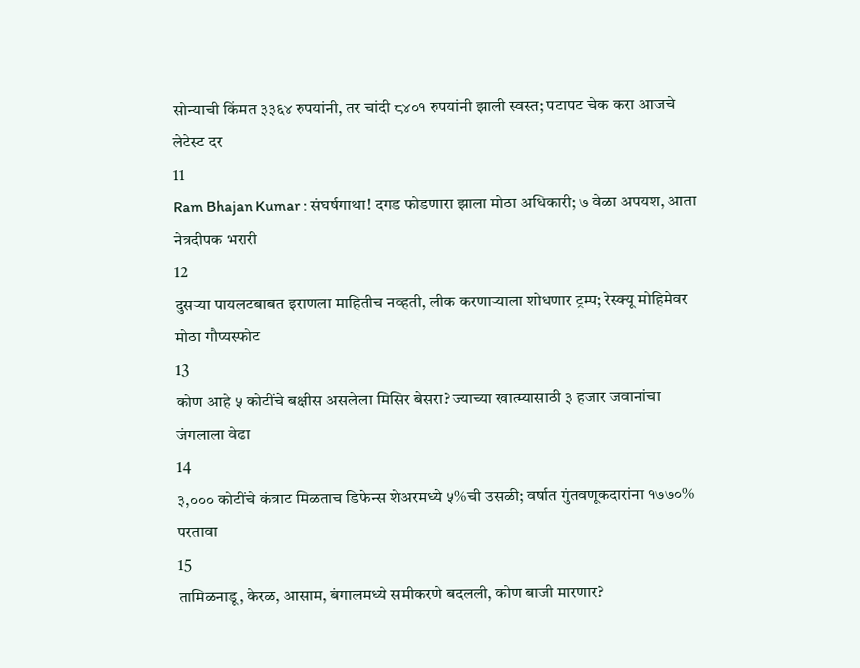सोन्याची किंमत ३३६४ रुपयांनी, तर चांदी ८४०१ रुपयांनी झाली स्वस्त; पटापट चेक करा आजचे लेटेस्ट दर
11
Ram Bhajan Kumar : संघर्षगाथा! दगड फोडणारा झाला मोठा अधिकारी; ७ वेळा अपयश, आता नेत्रदीपक भरारी
12
दुसऱ्या पायलटबाबत इराणला माहितीच नव्हती, लीक करणाऱ्याला शोधणार ट्रम्प; रेस्क्यू मोहिमेवर मोठा गौप्यस्फोट
13
कोण आहे ५ कोटींचे बक्षीस असलेला मिसिर बेसरा? ज्याच्या खात्म्यासाठी ३ हजार जवानांचा जंगलाला वेढा
14
३,००० कोटींचे कंत्राट मिळताच डिफेन्स शेअरमध्ये ५%ची उसळी; वर्षात गुंतवणूकदारांना १७७०% परतावा
15
तामिळनाडू, केरळ, आसाम, बंगालमध्ये समीकरणे बदलली, कोण बाजी मारणार?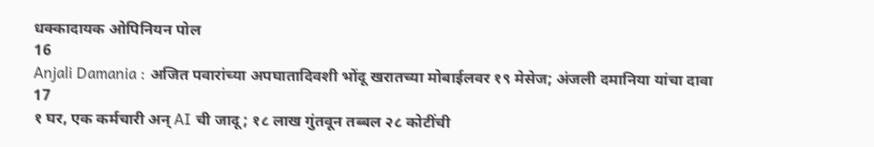धक्कादायक ओपिनियन पोल
16
Anjali Damania : अजित पवारांच्या अपघातादिवशी भोंदू खरातच्या मोबाईलवर १९ मेसेज; अंजली दमानिया यांचा दावा
17
१ घर, एक कर्मचारी अन् AI ची जादू; १८ लाख गुंतवून तब्बल २८ कोटींची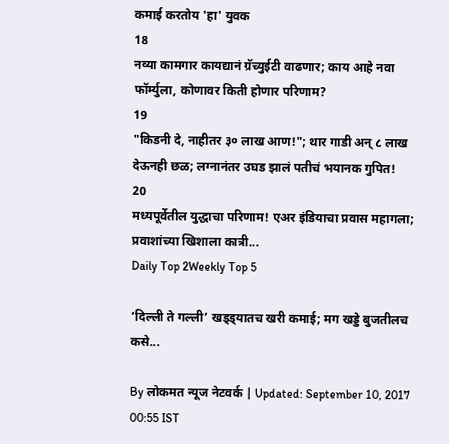कमाई करतोय 'हा' युवक
18
नव्या कामगार कायद्यानं ग्रॅच्युईटी वाढणार; काय आहे नवा फॉर्म्युला, कोणावर किती होणार परिणाम?
19
"किडनी दे, नाहीतर ३० लाख आण!"; थार गाडी अन् ८ लाख देऊनही छळ; लग्नानंतर उघड झालं पतीचं भयानक गुपित!
20
मध्यपूर्वेतील युद्धाचा परिणाम! एअर इंडियाचा प्रवास महागला; प्रवाशांच्या खिशाला कात्री...
Daily Top 2Weekly Top 5

‘दिल्ली ते गल्ली’ खड्ड्यातच खरी कमाई; मग खड्डे बुजतीलच कसे...

By लोकमत न्यूज नेटवर्क | Updated: September 10, 2017 00:55 IST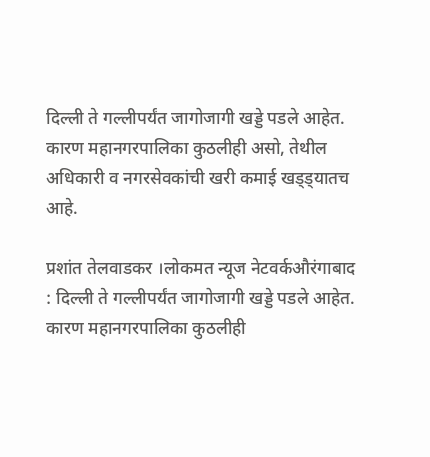दिल्ली ते गल्लीपर्यंत जागोजागी खड्डे पडले आहेत. कारण महानगरपालिका कुठलीही असो, तेथील अधिकारी व नगरसेवकांची खरी कमाई खड्ड्यातच आहे.

प्रशांत तेलवाडकर ।लोकमत न्यूज नेटवर्कऔरंगाबाद : दिल्ली ते गल्लीपर्यंत जागोजागी खड्डे पडले आहेत. कारण महानगरपालिका कुठलीही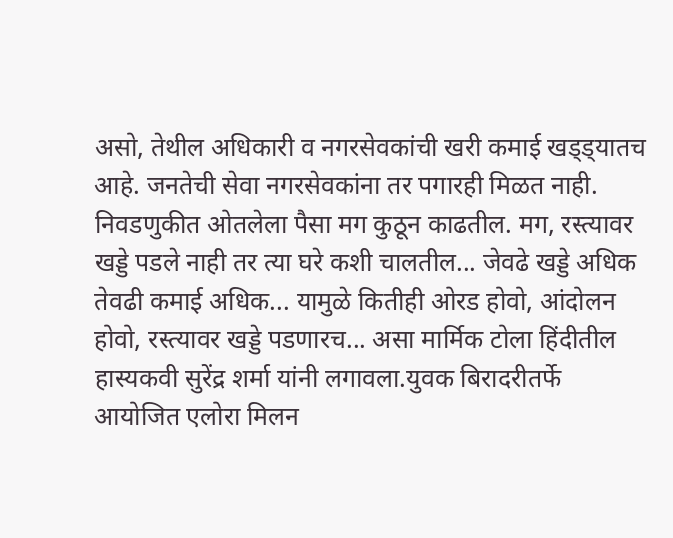असो, तेथील अधिकारी व नगरसेवकांची खरी कमाई खड्ड्यातच आहे. जनतेची सेवा नगरसेवकांना तर पगारही मिळत नाही. निवडणुकीत ओतलेला पैसा मग कुठून काढतील. मग, रस्त्यावर खड्डे पडले नाही तर त्या घरे कशी चालतील... जेवढे खड्डे अधिक तेवढी कमाई अधिक... यामुळे कितीही ओरड होवो, आंदोलन होवो, रस्त्यावर खड्डे पडणारच... असा मार्मिक टोला हिंदीतील हास्यकवी सुरेंद्र शर्मा यांनी लगावला.युवक बिरादरीतर्फे आयोजित एलोरा मिलन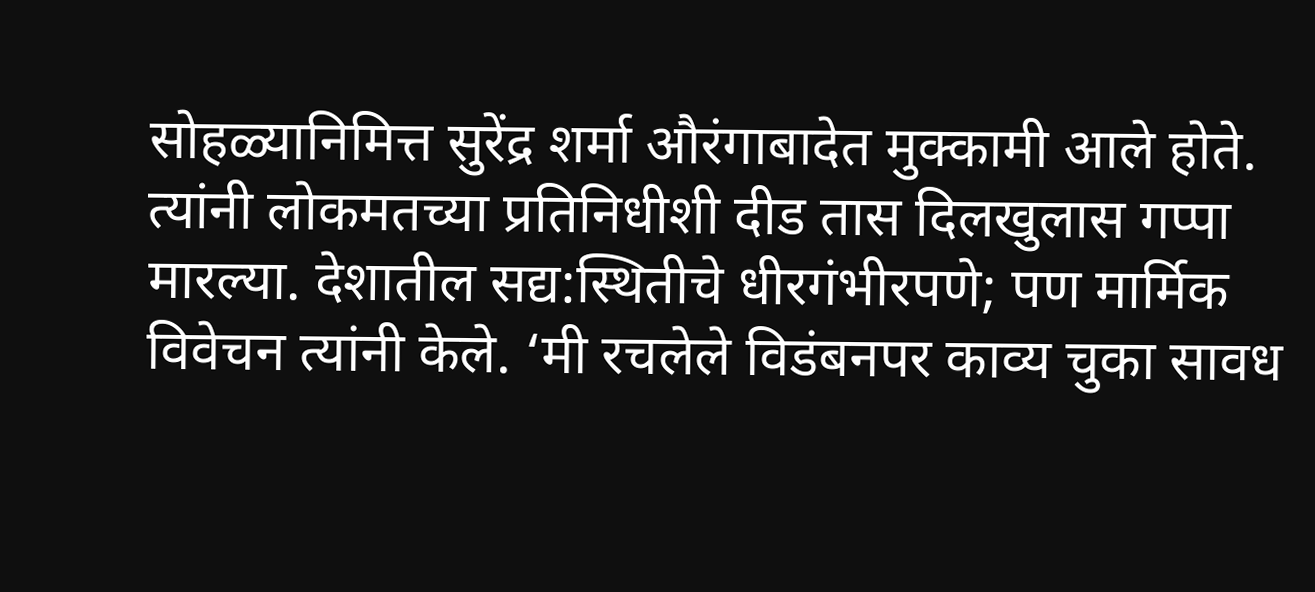सोहळ्यानिमित्त सुरेंद्र शर्मा औरंगाबादेत मुक्कामी आले होते. त्यांनी लोकमतच्या प्रतिनिधीशी दीड तास दिलखुलास गप्पा मारल्या. देशातील सद्य:स्थितीचे धीरगंभीरपणे; पण मार्मिक विवेचन त्यांनी केले. ‘मी रचलेले विडंबनपर काव्य चुका सावध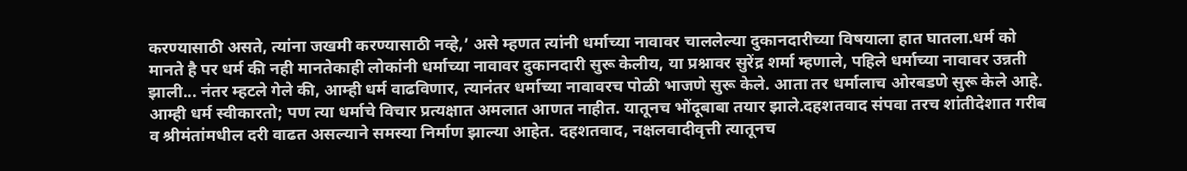करण्यासाठी असते, त्यांना जखमी करण्यासाठी नव्हे,’ असे म्हणत त्यांनी धर्माच्या नावावर चाललेल्या दुकानदारीच्या विषयाला हात घातला.धर्म को मानते है पर धर्म की नही मानतेकाही लोकांनी धर्माच्या नावावर दुकानदारी सुरू केलीय, या प्रश्नावर सुरेंद्र शर्मा म्हणाले, पहिले धर्माच्या नावावर उन्नती झाली... नंतर म्हटले गेले की, आम्ही धर्म वाढविणार, त्यानंतर धर्माच्या नावावरच पोळी भाजणे सुरू केले. आता तर धर्मालाच ओरबडणे सुरू केले आहे. आम्ही धर्म स्वीकारतो; पण त्या धर्माचे विचार प्रत्यक्षात अमलात आणत नाहीत. यातूनच भोंदूबाबा तयार झाले.दहशतवाद संपवा तरच शांतीदेशात गरीब व श्रीमंतांमधील दरी वाढत असल्याने समस्या निर्माण झाल्या आहेत. दहशतवाद, नक्षलवादीवृत्ती त्यातूनच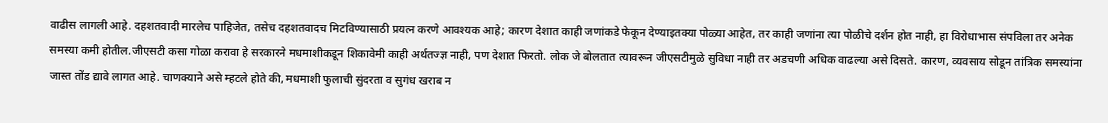वाढीस लागली आहे. दहशतवादी मारलेच पाहिजेत, तसेच दहशतवादच मिटविण्यासाठी प्रयत्न करणे आवश्यक आहे; कारण देशात काही जणांकडे फेकून देण्याइतक्या पोळ्या आहेत, तर काही जणांना त्या पोळीचे दर्शन होत नाही, हा विरोधाभास संपविला तर अनेक समस्या कमी होतील.जीएसटी कसा गोळा करावा हे सरकारने मधमाशीकडून शिकावेमी काही अर्थतज्ज्ञ नाही, पण देशात फिरतो. लोक जे बोलतात त्यावरून जीएसटीमुळे सुविधा नाही तर अडचणी अधिक वाढल्या असे दिसते. कारण, व्यवसाय सोडून तांत्रिक समस्यांना जास्त तोंड द्यावे लागत आहे. चाणक्याने असे म्हटले होते की, मधमाशी फुलाची सुंदरता व सुगंध खराब न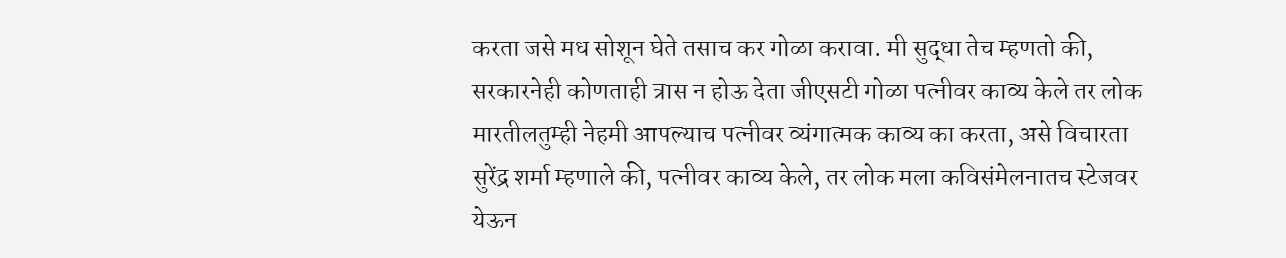करता जसे मध सोशून घेते तसाच कर गोळा करावा. मी सुद्धा तेच म्हणतो की, सरकारनेही कोणताही त्रास न होऊ देता जीएसटी गोळा पत्नीवर काव्य केले तर लोक मारतीलतुम्ही नेहमी आपल्याच पत्नीवर व्यंगात्मक काव्य का करता, असे विचारता सुरेंद्र शर्मा म्हणाले की, पत्नीवर काव्य केले, तर लोक मला कविसंमेलनातच स्टेजवर येऊन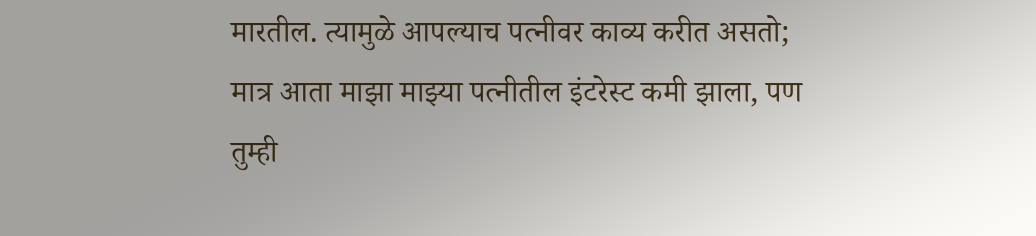मारतील. त्यामुळे आपल्याच पत्नीवर काव्य करीत असतो; मात्र आता माझा माझ्या पत्नीतील इंटरेस्ट कमी झाला, पण तुम्ही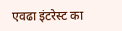एवढा इंटरेस्ट का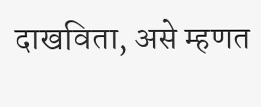दाखविता, असे म्हणत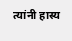त्यांनी हास्य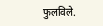फुलविले.